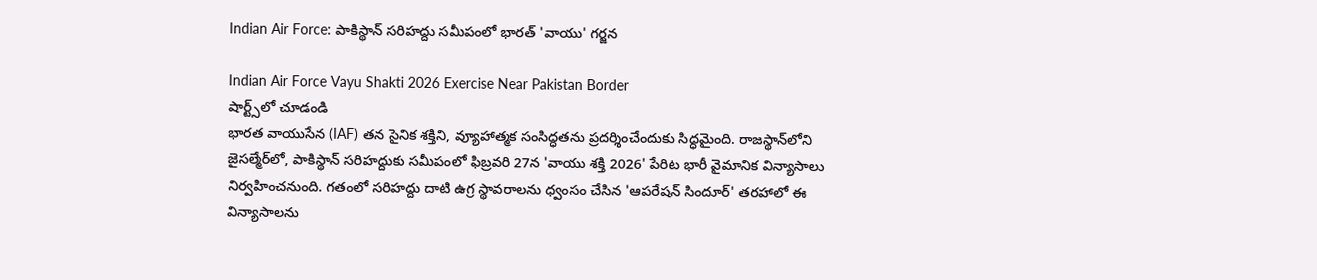Indian Air Force: పాకిస్థాన్ సరిహద్దు సమీపంలో భారత్ 'వాయు' గర్జన

Indian Air Force Vayu Shakti 2026 Exercise Near Pakistan Border
షార్ట్స్‌లో చూడండి
భారత వాయుసేన (IAF) తన సైనిక శక్తిని, వ్యూహాత్మక సంసిద్ధతను ప్రదర్శించేందుకు సిద్ధమైంది. రాజస్థాన్‌లోని జైసల్మేర్‌లో, పాకిస్థాన్ సరిహద్దుకు సమీపంలో ఫిబ్రవరి 27న 'వాయు శక్తి 2026' పేరిట భారీ వైమానిక విన్యాసాలు నిర్వహించనుంది. గతంలో సరిహద్దు దాటి ఉగ్ర స్థావరాలను ధ్వంసం చేసిన 'ఆపరేషన్ సిందూర్' తరహాలో ఈ విన్యాసాలను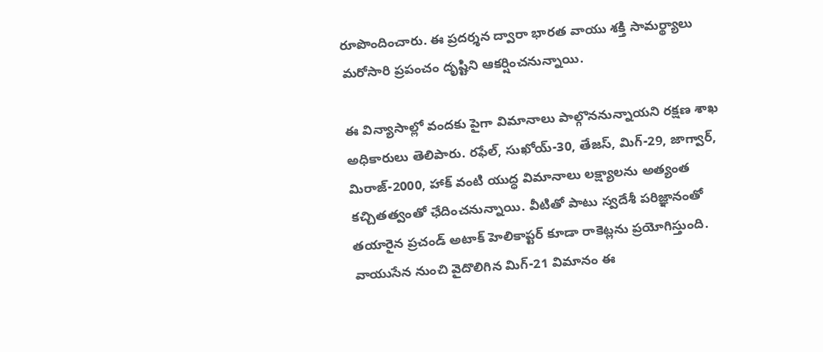రూపొందించారు. ఈ ప్రదర్శన ద్వారా భారత వాయు శక్తి సామర్థ్యాలు మరోసారి ప్రపంచం దృష్టిని ఆకర్షించనున్నాయి.

ఈ విన్యాసాల్లో వందకు పైగా విమానాలు పాల్గొననున్నాయని రక్షణ శాఖ అధికారులు తెలిపారు. రఫేల్, సుఖోయ్-30, తేజస్, మిగ్-29, జాగ్వార్, మిరాజ్-2000, హాక్ వంటి యుద్ధ విమానాలు లక్ష్యాలను అత్యంత కచ్చితత్వంతో ఛేదించనున్నాయి. వీటితో పాటు స్వదేశీ పరిజ్ఞానంతో తయారైన ప్రచండ్ అటాక్ హెలికాప్టర్ కూడా రాకెట్లను ప్రయోగిస్తుంది. వాయుసేన నుంచి వైదొలిగిన మిగ్-21 విమానం ఈ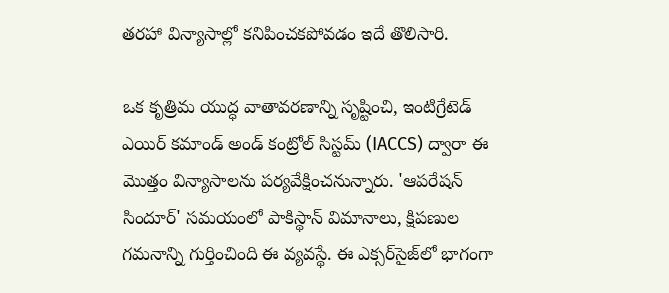తరహా విన్యాసాల్లో కనిపించకపోవడం ఇదే తొలిసారి.

ఒక కృత్రిమ యుద్ధ వాతావరణాన్ని సృష్టించి, ఇంటిగ్రేటెడ్ ఎయిర్ కమాండ్ అండ్ కంట్రోల్ సిస్టమ్ (IACCS) ద్వారా ఈ మొత్తం విన్యాసాలను పర్యవేక్షించనున్నారు. 'ఆపరేషన్ సిందూర్' సమయంలో పాకిస్థాన్ విమానాలు, క్షిపణుల గమనాన్ని గుర్తించింది ఈ వ్యవస్థే. ఈ ఎక్సర్‌సైజ్‌లో భాగంగా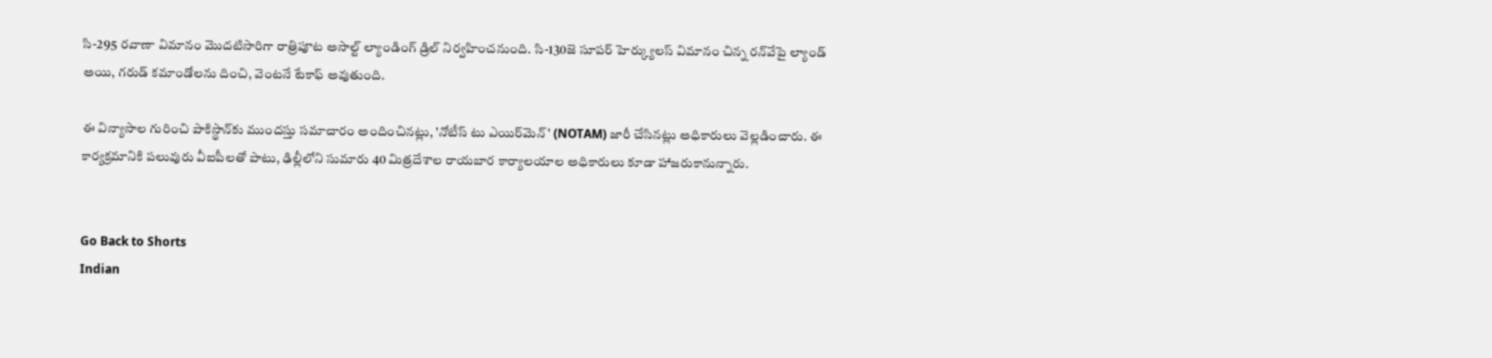సి-295 రవాణా విమానం మొదటిసారిగా రాత్రిపూట అసాల్ట్ ల్యాండింగ్ డ్రిల్ నిర్వహించనుంది. సి-130జె సూపర్ హెర్క్యులస్ విమానం చిన్న రన్‌వేపై ల్యాండ్ అయి, గరుడ్ కమాండోలను దించి, వెంటనే టేకాఫ్ అవుతుంది.

ఈ విన్యాసాల గురించి పాకిస్థాన్‌కు ముందస్తు సమాచారం అందించినట్లు, 'నోటీస్ టు ఎయిర్‌మెన్' (NOTAM) జారీ చేసినట్లు అధికారులు వెల్లడించారు. ఈ కార్యక్రమానికి పలువురు వీఐపీలతో పాటు, ఢిల్లీలోని సుమారు 40 మిత్రదేశాల రాయబార కార్యాలయాల అధికారులు కూడా హాజరుకానున్నారు.


Go Back to Shorts
Indian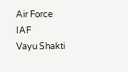Air Force
IAF
Vayu Shakti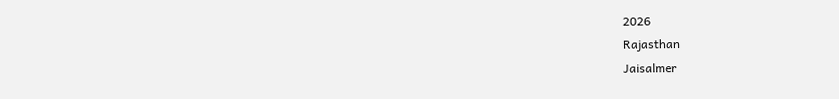2026
Rajasthan
Jaisalmer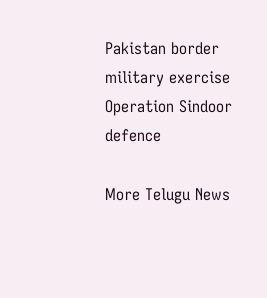Pakistan border
military exercise
Operation Sindoor
defence

More Telugu News